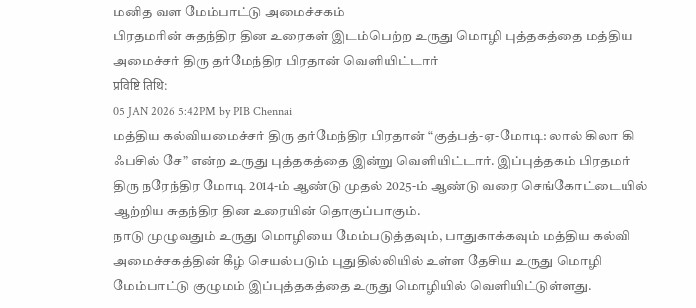மனித வள மேம்பாட்டு அமைச்சகம்
பிரதமரின் சுதந்திர தின உரைகள் இடம்பெற்ற உருது மொழி புத்தகத்தை மத்திய அமைச்சர் திரு தர்மேந்திர பிரதான் வெளியிட்டார்
प्रविष्टि तिथि:
05 JAN 2026 5:42PM by PIB Chennai
மத்திய கல்வியமைச்சர் திரு தர்மேந்திர பிரதான் “குத்பத்-ஏ-மோடி: லால் கிலா கி ஃபசில் சே” என்ற உருது புத்தகத்தை இன்று வெளியிட்டார். இப்புத்தகம் பிரதமர் திரு நரேந்திர மோடி 2014-ம் ஆண்டு முதல் 2025-ம் ஆண்டு வரை செங்கோட்டையில் ஆற்றிய சுதந்திர தின உரையின் தொகுப்பாகும்.
நாடு முழுவதும் உருது மொழியை மேம்படுத்தவும், பாதுகாக்கவும் மத்திய கல்வி அமைச்சகத்தின் கீழ் செயல்படும் புதுதில்லியில் உள்ள தேசிய உருது மொழி மேம்பாட்டு குழுமம் இப்புத்தகத்தை உருது மொழியில் வெளியிட்டுள்ளது.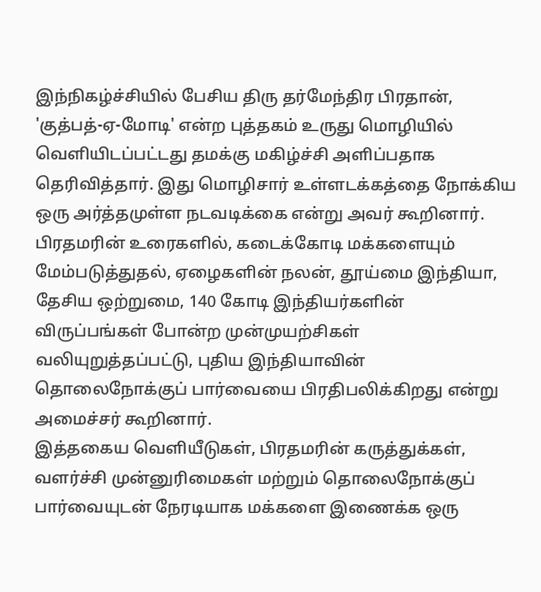இந்நிகழ்ச்சியில் பேசிய திரு தர்மேந்திர பிரதான், 'குத்பத்-ஏ-மோடி' என்ற புத்தகம் உருது மொழியில் வெளியிடப்பட்டது தமக்கு மகிழ்ச்சி அளிப்பதாக தெரிவித்தார். இது மொழிசார் உள்ளடக்கத்தை நோக்கிய ஒரு அர்த்தமுள்ள நடவடிக்கை என்று அவர் கூறினார்.
பிரதமரின் உரைகளில், கடைக்கோடி மக்களையும் மேம்படுத்துதல், ஏழைகளின் நலன், தூய்மை இந்தியா, தேசிய ஒற்றுமை, 140 கோடி இந்தியர்களின் விருப்பங்கள் போன்ற முன்முயற்சிகள் வலியுறுத்தப்பட்டு, புதிய இந்தியாவின் தொலைநோக்குப் பார்வையை பிரதிபலிக்கிறது என்று அமைச்சர் கூறினார்.
இத்தகைய வெளியீடுகள், பிரதமரின் கருத்துக்கள், வளர்ச்சி முன்னுரிமைகள் மற்றும் தொலைநோக்குப் பார்வையுடன் நேரடியாக மக்களை இணைக்க ஒரு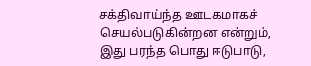சக்திவாய்ந்த ஊடகமாகச் செயல்படுகின்றன என்றும், இது பரந்த பொது ஈடுபாடு,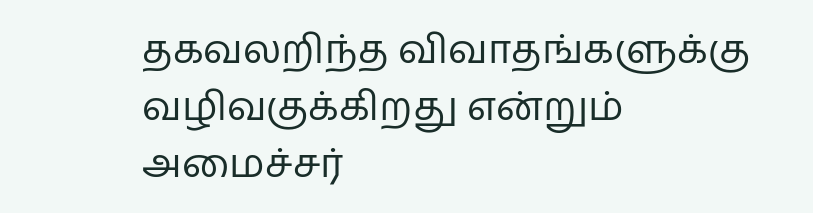தகவலறிந்த விவாதங்களுக்கு வழிவகுக்கிறது என்றும் அமைச்சர்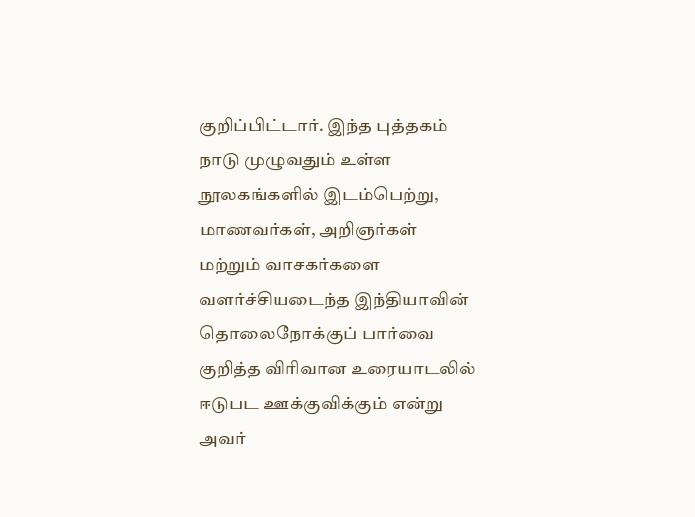குறிப்பிட்டார். இந்த புத்தகம் நாடு முழுவதும் உள்ள நூலகங்களில் இடம்பெற்று, மாணவர்கள், அறிஞர்கள் மற்றும் வாசகர்களை வளர்ச்சியடைந்த இந்தியாவின் தொலைநோக்குப் பார்வை குறித்த விரிவான உரையாடலில் ஈடுபட ஊக்குவிக்கும் என்று அவர்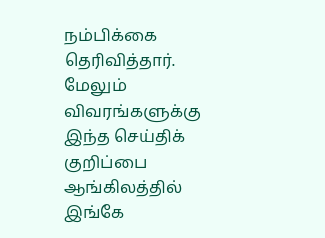நம்பிக்கை தெரிவித்தார்.
மேலும் விவரங்களுக்கு இந்த செய்திக் குறிப்பை ஆங்கிலத்தில் இங்கே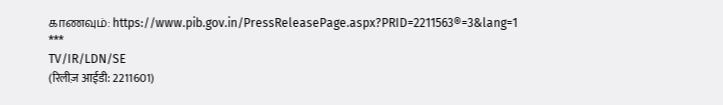காணவும்: https://www.pib.gov.in/PressReleasePage.aspx?PRID=2211563®=3&lang=1
***
TV/IR/LDN/SE
(रिलीज़ आईडी: 2211601)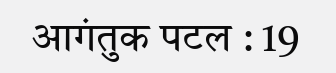आगंतुक पटल : 19